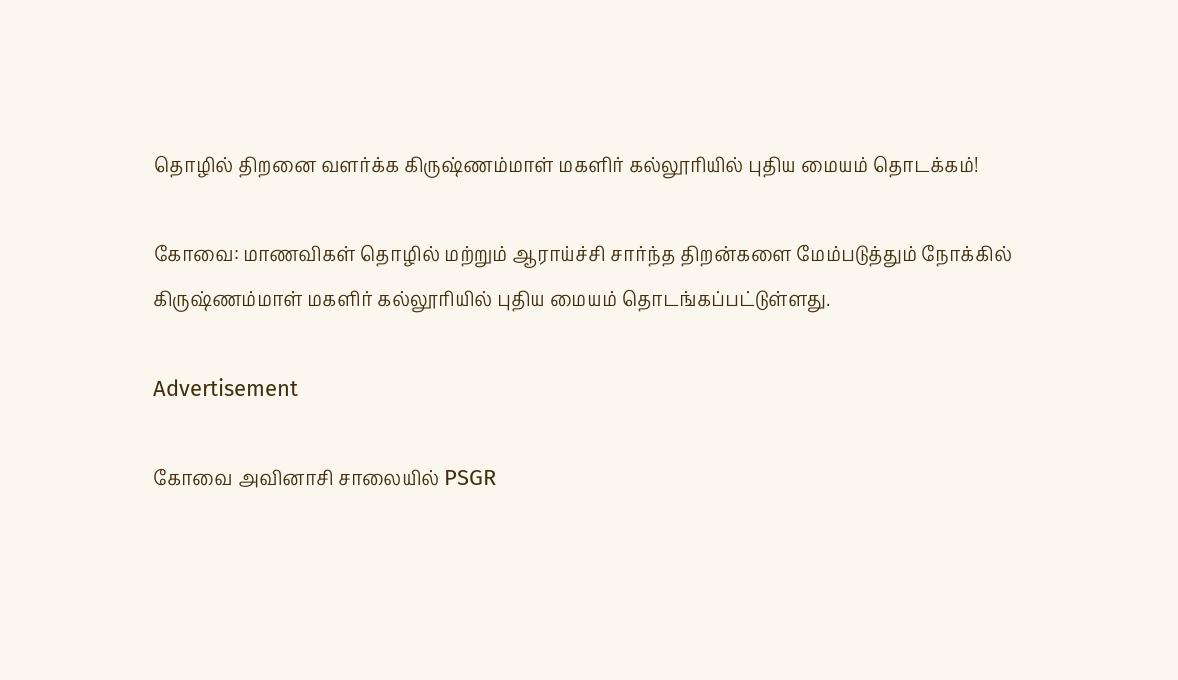தொழில் திறனை வளர்க்க கிருஷ்ணம்மாள் மகளிர் கல்லூரியில் புதிய மையம் தொடக்கம்!

கோவை: மாணவிகள் தொழில் மற்றும் ஆராய்ச்சி சார்ந்த திறன்களை மேம்படுத்தும் நோக்கில் கிருஷ்ணம்மாள் மகளிர் கல்லூரியில் புதிய மையம் தொடங்கப்பட்டுள்ளது.

Advertisement

கோவை அவினாசி சாலையில் PSGR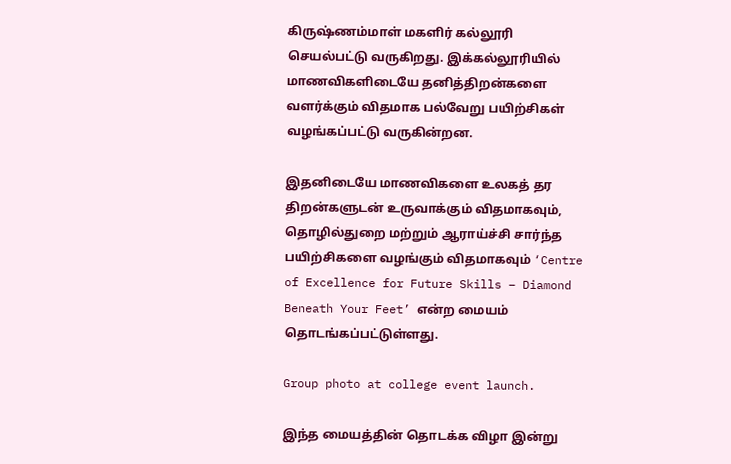கிருஷ்ணம்மாள் மகளிர் கல்லூரி செயல்பட்டு வருகிறது. இக்கல்லூரியில் மாணவிகளிடையே தனித்திறன்களை வளர்க்கும் விதமாக பல்வேறு பயிற்சிகள் வழங்கப்பட்டு வருகின்றன.

இதனிடையே மாணவிகளை உலகத் தர திறன்களுடன் உருவாக்கும் விதமாகவும், தொழில்துறை மற்றும் ஆராய்ச்சி சார்ந்த பயிற்சிகளை வழங்கும் விதமாகவும் ‘Centre of Excellence for Future Skills – Diamond Beneath Your Feet’ என்ற மையம் தொடங்கப்பட்டுள்ளது.

Group photo at college event launch.

இந்த மையத்தின் தொடக்க விழா இன்று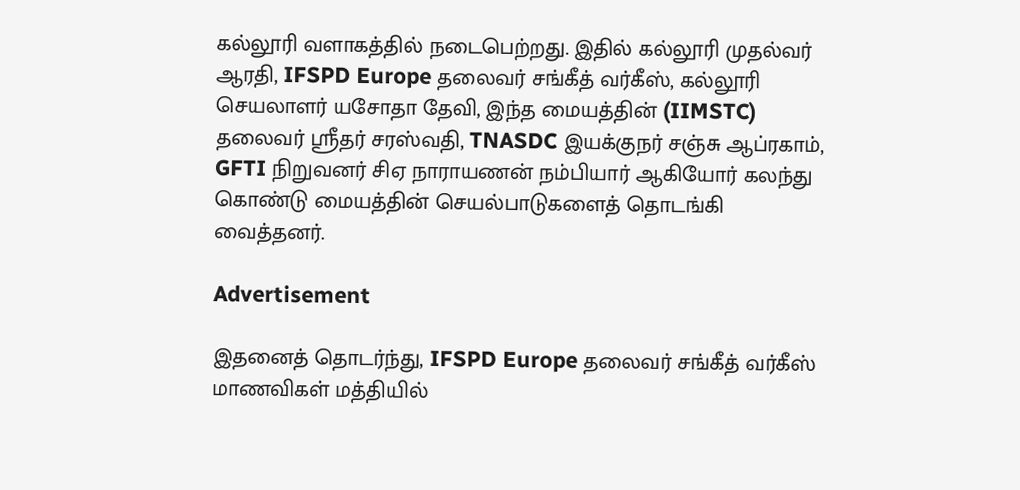கல்லூரி வளாகத்தில் நடைபெற்றது. இதில் கல்லூரி முதல்வர் ஆரதி, IFSPD Europe தலைவர் சங்கீத் வர்கீஸ், கல்லூரி செயலாளர் யசோதா தேவி, இந்த மையத்தின் (IIMSTC) தலைவர் ஸ்ரீதர் சரஸ்வதி, TNASDC இயக்குநர் சஞ்சு ஆப்ரகாம், GFTI நிறுவனர் சிஏ நாராயணன் நம்பியார் ஆகியோர் கலந்து கொண்டு மையத்தின் செயல்பாடுகளைத் தொடங்கி வைத்தனர்.

Advertisement

இதனைத் தொடர்ந்து, IFSPD Europe தலைவர் சங்கீத் வர்கீஸ் மாணவிகள் மத்தியில்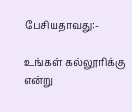பேசியதாவது:-

உங்கள் கல்லூரிக்கு என்று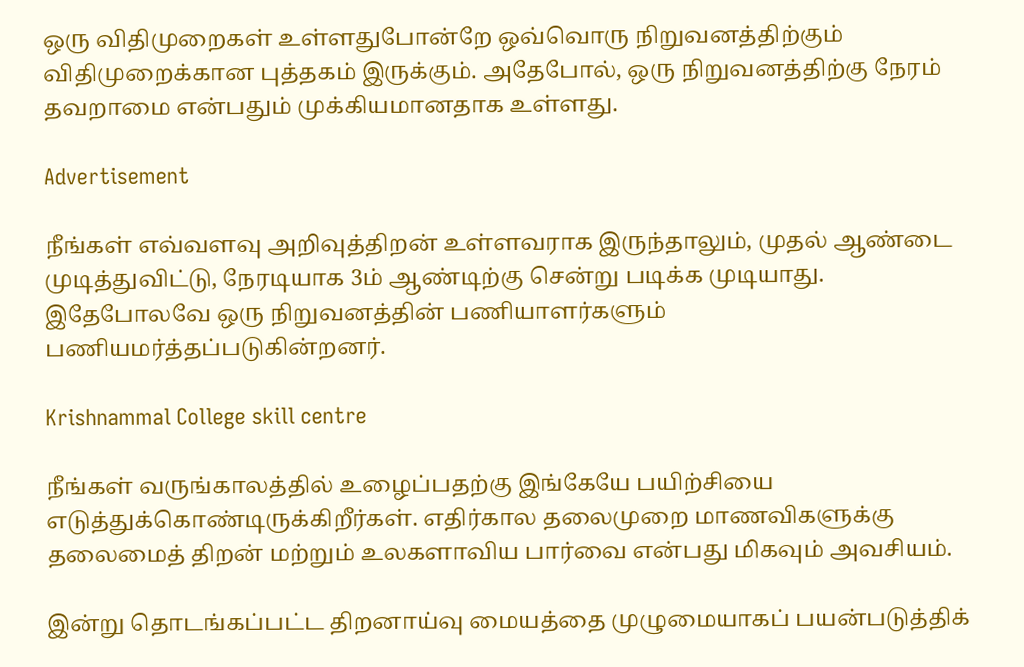ஒரு விதிமுறைகள் உள்ளதுபோன்றே ஒவ்வொரு நிறுவனத்திற்கும் விதிமுறைக்கான புத்தகம் இருக்கும். அதேபோல், ஒரு நிறுவனத்திற்கு நேரம் தவறாமை என்பதும் முக்கியமானதாக உள்ளது.

Advertisement

நீங்கள் எவ்வளவு அறிவுத்திறன் உள்ளவராக இருந்தாலும், முதல் ஆண்டை முடித்துவிட்டு, நேரடியாக 3ம் ஆண்டிற்கு சென்று படிக்க முடியாது. இதேபோலவே ஒரு நிறுவனத்தின் பணியாளர்களும் பணியமர்த்தப்படுகின்றனர்.

Krishnammal College skill centre

நீங்கள் வருங்காலத்தில் உழைப்பதற்கு இங்கேயே பயிற்சியை எடுத்துக்கொண்டிருக்கிறீர்கள். எதிர்கால தலைமுறை மாணவிகளுக்கு தலைமைத் திறன் மற்றும் உலகளாவிய பார்வை என்பது மிகவும் அவசியம்.

இன்று தொடங்கப்பட்ட திறனாய்வு மையத்தை முழுமையாகப் பயன்படுத்திக்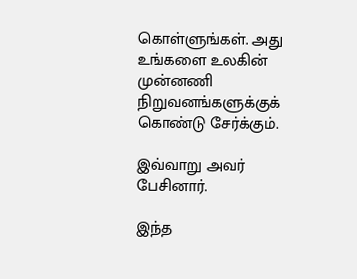கொள்ளுங்கள். அது உங்களை உலகின் முன்னணி நிறுவனங்களுக்குக் கொண்டு சேர்க்கும்.

இவ்வாறு அவர் பேசினார்.

இந்த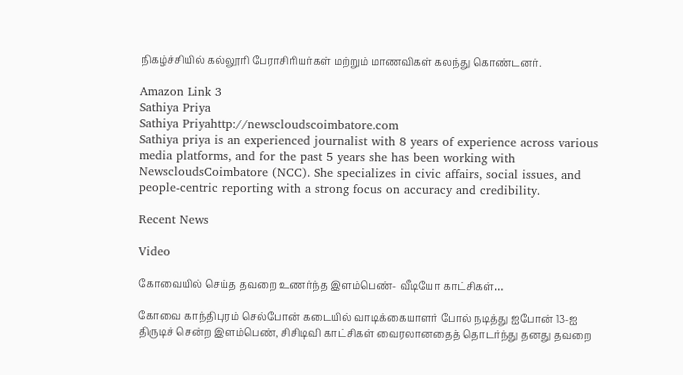நிகழ்ச்சியில் கல்லூரி பேராசிரியர்கள் மற்றும் மாணவிகள் கலந்து கொண்டனர்.

Amazon Link 3
Sathiya Priya
Sathiya Priyahttp://newscloudscoimbatore.com
Sathiya priya is an experienced journalist with 8 years of experience across various media platforms, and for the past 5 years she has been working with NewscloudsCoimbatore (NCC). She specializes in civic affairs, social issues, and people-centric reporting with a strong focus on accuracy and credibility.

Recent News

Video

கோவையில் செய்த தவறை உணர்ந்த இளம்பெண்- வீடியோ காட்சிகள்…

கோவை காந்திபுரம் செல்போன் கடையில் வாடிக்கையாளர் போல் நடித்து ஐபோன் 13-ஐ திருடிச் சென்ற இளம்பெண், சிசிடிவி காட்சிகள் வைரலானதைத் தொடர்ந்து தனது தவறை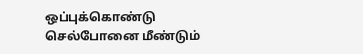ஒப்புக்கொண்டு செல்போனை மீண்டும்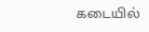கடையில்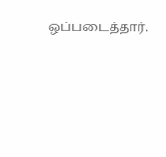ஒப்படைத்தார்.